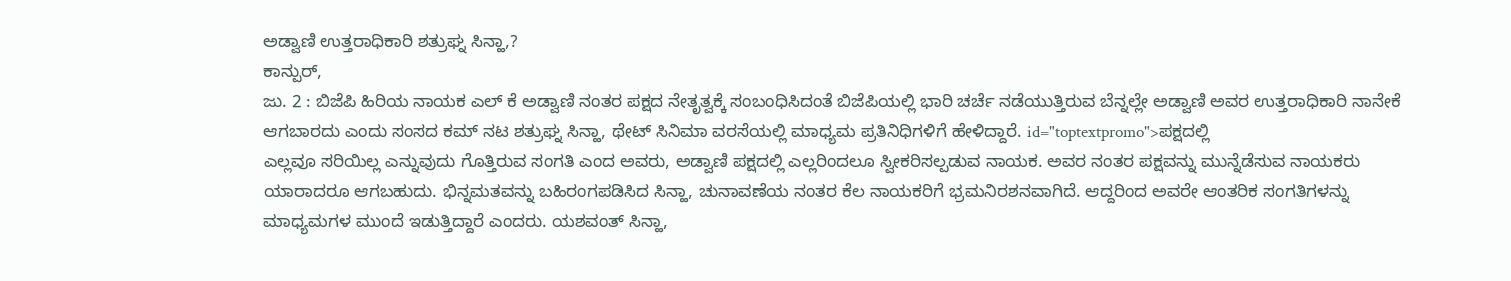ಅಡ್ವಾಣಿ ಉತ್ತರಾಧಿಕಾರಿ ಶತ್ರುಘ್ನ ಸಿನ್ಹಾ,?
ಕಾನ್ಪುರ್,
ಜು. 2 : ಬಿಜೆಪಿ ಹಿರಿಯ ನಾಯಕ ಎಲ್ ಕೆ ಅಡ್ವಾಣಿ ನಂತರ ಪಕ್ಷದ ನೇತೃತ್ವಕ್ಕೆ ಸಂಬಂಧಿಸಿದಂತೆ ಬಿಜೆಪಿಯಲ್ಲಿ ಭಾರಿ ಚರ್ಚೆ ನಡೆಯುತ್ತಿರುವ ಬೆನ್ನಲ್ಲೇ ಅಡ್ವಾಣಿ ಅವರ ಉತ್ತರಾಧಿಕಾರಿ ನಾನೇಕೆ ಆಗಬಾರದು ಎಂದು ಸಂಸದ ಕಮ್ ನಟ ಶತ್ರುಘ್ನ ಸಿನ್ಹಾ, ಥೇಟ್ ಸಿನಿಮಾ ವರಸೆಯಲ್ಲಿ ಮಾಧ್ಯಮ ಪ್ರತಿನಿಧಿಗಳಿಗೆ ಹೇಳಿದ್ದಾರೆ. id="toptextpromo">ಪಕ್ಷದಲ್ಲಿ
ಎಲ್ಲವೂ ಸರಿಯಿಲ್ಲ ಎನ್ನುವುದು ಗೊತ್ತಿರುವ ಸಂಗತಿ ಎಂದ ಅವರು, ಅಡ್ವಾಣಿ ಪಕ್ಷದಲ್ಲಿ ಎಲ್ಲರಿಂದಲೂ ಸ್ವೀಕರಿಸಲ್ಪಡುವ ನಾಯಕ. ಅವರ ನಂತರ ಪಕ್ಷವನ್ನು ಮುನ್ನೆಡೆಸುವ ನಾಯಕರು ಯಾರಾದರೂ ಆಗಬಹುದು. ಭಿನ್ನಮತವನ್ನು ಬಹಿರಂಗಪಡಿಸಿದ ಸಿನ್ಹಾ, ಚುನಾವಣೆಯ ನಂತರ ಕೆಲ ನಾಯಕರಿಗೆ ಭ್ರಮನಿರಶನವಾಗಿದೆ. ಆದ್ದರಿಂದ ಅವರೇ ಆಂತರಿಕ ಸಂಗತಿಗಳನ್ನು ಮಾಧ್ಯಮಗಳ ಮುಂದೆ ಇಡುತ್ತಿದ್ದಾರೆ ಎಂದರು. ಯಶವಂತ್ ಸಿನ್ಹಾ,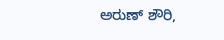ಅರುಣ್ ಶೌರಿ,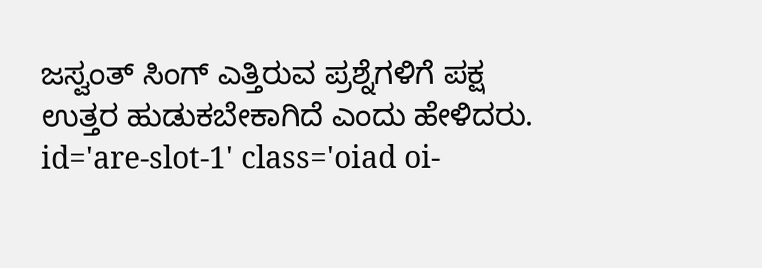ಜಸ್ವಂತ್ ಸಿಂಗ್ ಎತ್ತಿರುವ ಪ್ರಶ್ನೆಗಳಿಗೆ ಪಕ್ಷ ಉತ್ತರ ಹುಡುಕಬೇಕಾಗಿದೆ ಎಂದು ಹೇಳಿದರು. id='are-slot-1' class='oiad oi-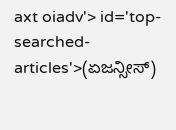axt oiadv'> id='top-searched-articles'>(ಏಜನ್ಸೀಸ್)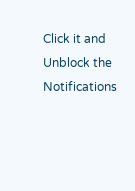Click it and Unblock the Notifications